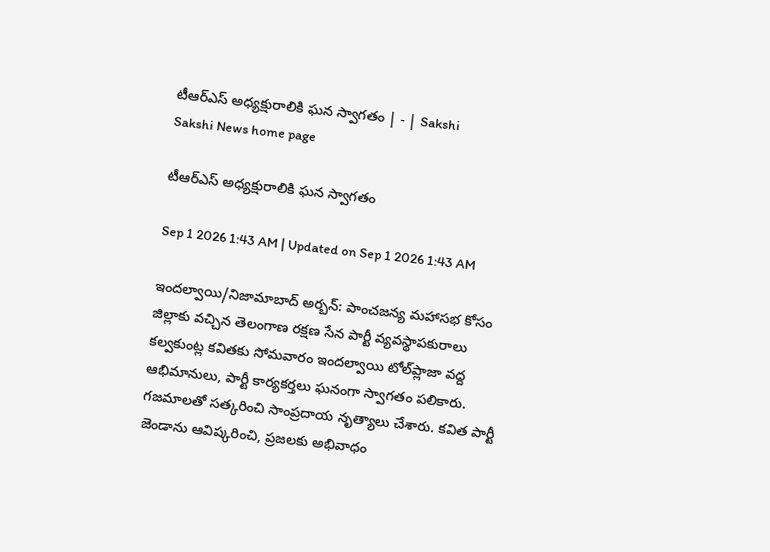టీఆర్‌ఎస్‌ అధ్యక్షురాలికి ఘన స్వాగతం | - | Sakshi
Sakshi News home page

టీఆర్‌ఎస్‌ అధ్యక్షురాలికి ఘన స్వాగతం

Sep 1 2026 1:43 AM | Updated on Sep 1 2026 1:43 AM

ఇందల్వాయి/నిజామాబాద్‌ అర్బన్‌: పాంచజన్య మహాసభ కోసం జిల్లాకు వచ్చిన తెలంగాణ రక్షణ సేన పార్టీ వ్యవస్థాపకురాలు కల్వకుంట్ల కవితకు సోమవారం ఇందల్వాయి టోల్‌ప్లాజా వద్ద ఆభిమానులు, పార్టీ కార్యకర్తలు ఘనంగా స్వాగతం పలికారు. గజమాలతో సత్కరించి సాంప్రదాయ నృత్యాలు చేశారు. కవిత పార్టీ జెండాను ఆవిష్కరించి, ప్రజలకు అభివాధం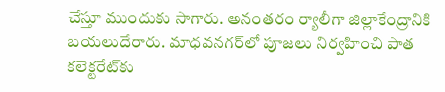చేస్తూ ముందుకు సాగారు. అనంతరం ర్యాలీగా జిల్లాకేంద్రానికి బయలుదేరారు. మాధవనగర్‌లో పూజలు నిర్వహించి పాత కలెక్టరేట్‌కు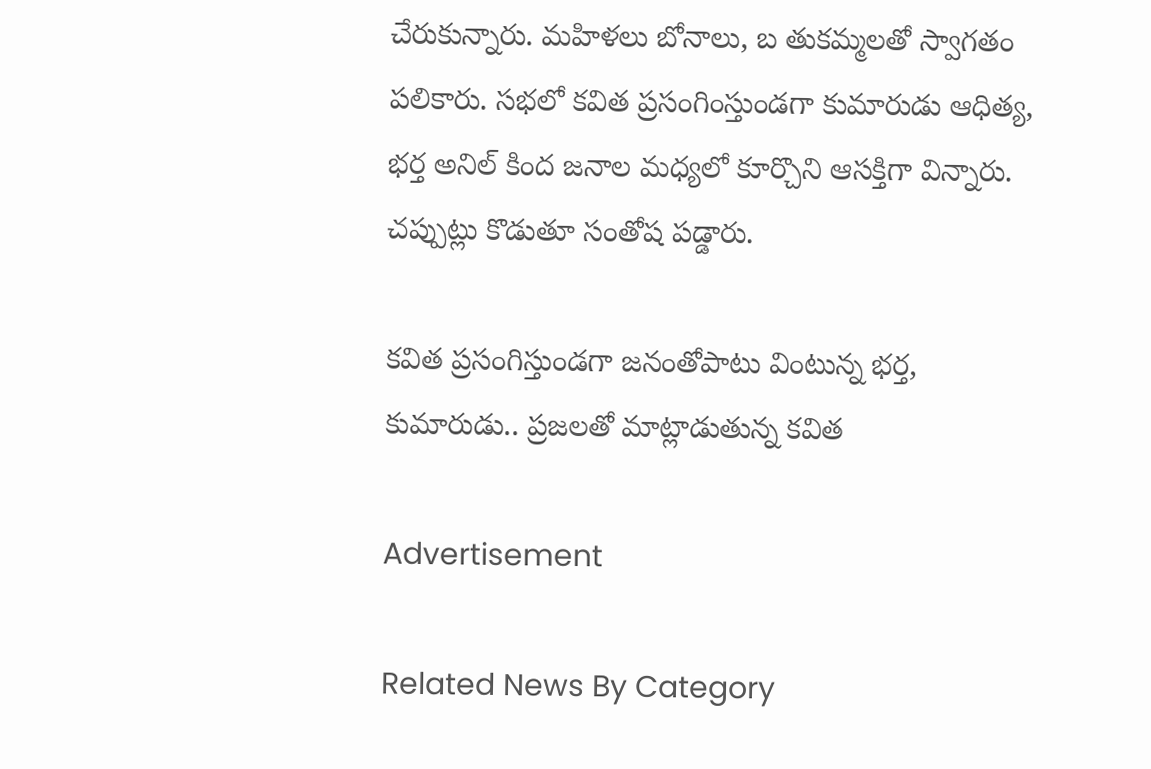చేరుకున్నారు. మహిళలు బోనాలు, బ తుకమ్మలతో స్వాగతం పలికారు. సభలో కవిత ప్రసంగింస్తుండగా కుమారుడు ఆధిత్య, భర్త అనిల్‌ కింద జనాల మధ్యలో కూర్చొని ఆసక్తిగా విన్నారు. చప్పుట్లు కొడుతూ సంతోష పడ్డారు.

కవిత ప్రసంగిస్తుండగా జనంతోపాటు వింటున్న భర్త, కుమారుడు.. ప్రజలతో మాట్లాడుతున్న కవిత

Advertisement

Related News By Category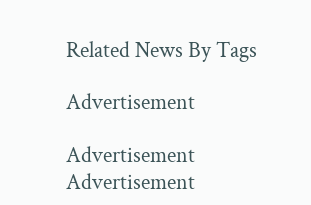Related News By Tags

Advertisement

Advertisement
Advertisement